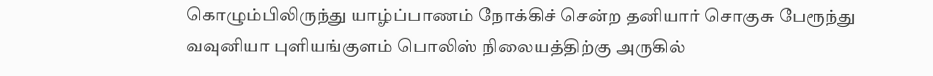கொழும்பிலிருந்து யாழ்ப்பாணம் நோக்கிச் சென்ற தனியார் சொகுசு பேரூந்து வவுனியா புளியங்குளம் பொலிஸ் நிலையத்திற்கு அருகில்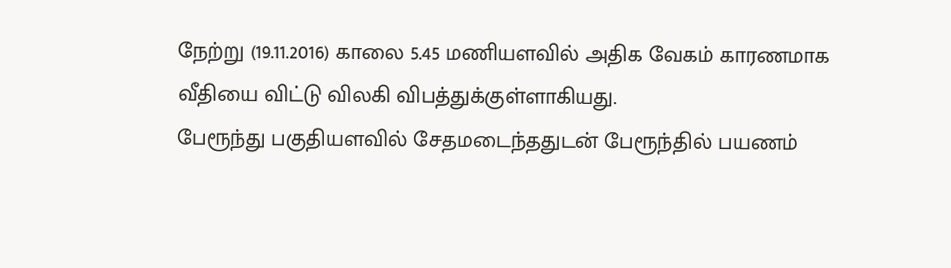நேற்று (19.11.2016) காலை 5.45 மணியளவில் அதிக வேகம் காரணமாக வீதியை விட்டு விலகி விபத்துக்குள்ளாகியது.
பேரூந்து பகுதியளவில் சேதமடைந்ததுடன் பேரூந்தில் பயணம்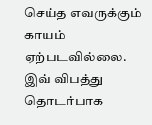செய்த எவருக்கும் காயம் ஏற்படவில்லை.
இவ் விபத்து தொடர்பாக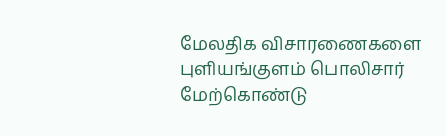மேலதிக விசாரணைகளை புளியங்குளம் பொலிசார் மேற்கொண்டு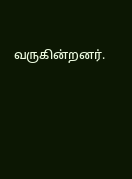வருகின்றனர்.